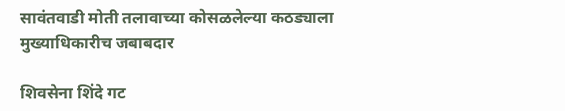सावंतवाडी मोती तलावाच्या कोसळलेल्या कठड्याला मुख्याधिकारीच जबाबदार

शिवसेना शिंदे गट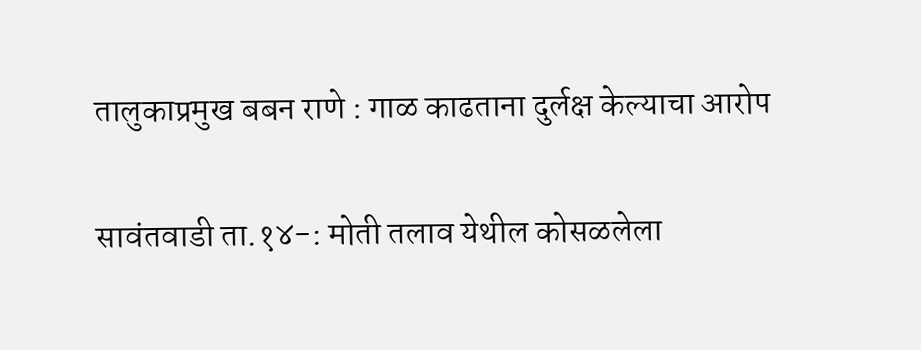तालुकाप्रमुख बबन राणे : गाळ काढताना दुर्लक्ष केल्याचा आरोप

सावंतवाडी ता.१४-: मोती तलाव येथील कोसळलेला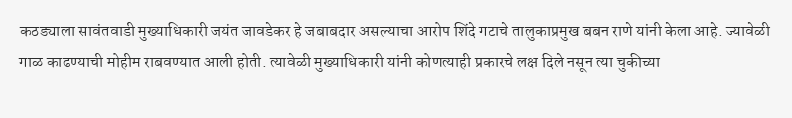कठड्याला सावंतवाडी मुख्याधिकारी जयंत जावडेकर हे जबाबदार असल्याचा आरोप शिंदे गटाचे तालुकाप्रमुख बबन राणे यांनी केला आहे. ज्यावेळी गाळ काढण्याची मोहीम राबवण्यात आली होती. त्यावेळी मुख्याधिकारी यांनी कोणत्याही प्रकारचे लक्ष दिले नसून त्या चुकीच्या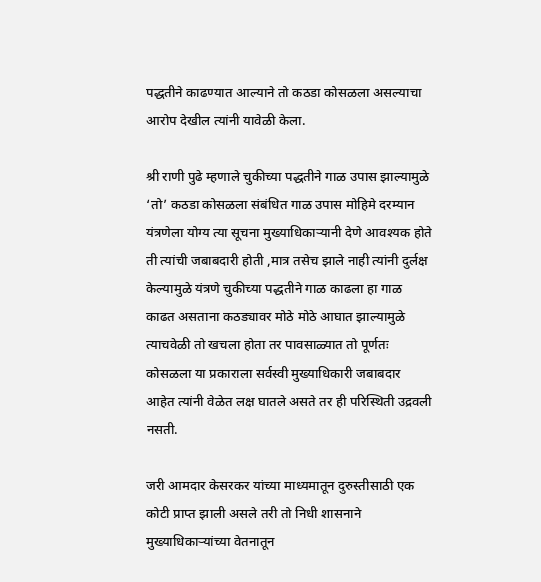पद्धतीने काढण्यात आल्याने तो कठडा कोसळला असल्याचा आरोप देखील त्यांनी यावेळी केला.

श्री राणी पुढे म्हणाले चुकीच्या पद्धतीने गाळ उपास झाल्यामुळे ‘तो’ कठडा कोसळला संबंधित गाळ उपास मोहिमे दरम्यान यंत्रणेला योग्य त्या सूचना मुख्याधिकाऱ्यानी देणे आवश्यक होते ती त्यांची जबाबदारी होती ,मात्र तसेच झाले नाही त्यांनी दुर्लक्ष केल्यामुळे यंत्रणे चुकीच्या पद्धतीने गाळ काढला हा गाळ काढत असताना कठड्यावर मोठे मोठे आघात झाल्यामुळे त्याचवेळी तो खचला होता तर पावसाळ्यात तो पूर्णतः कोसळला या प्रकाराला सर्वस्वी मुख्याधिकारी जबाबदार आहेत त्यांनी वेळेत लक्ष घातले असते तर ही परिस्थिती उद्रवली नसती.

जरी आमदार केसरकर यांच्या माध्यमातून दुरुस्तीसाठी एक कोटी प्राप्त झाली असले तरी तो निधी शासनाने मुख्याधिकाऱ्यांच्या वेतनातून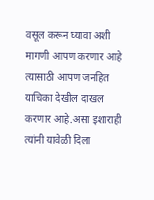वसूल करून घ्यावा अशी मागणी आपण करणार आहे त्यासाठी आपण जनहित याचिका देखील दाखल करणार आहे.असा इशाराही त्यांनी यावेळी दिला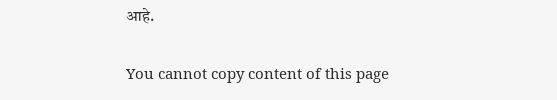आहे.

You cannot copy content of this page